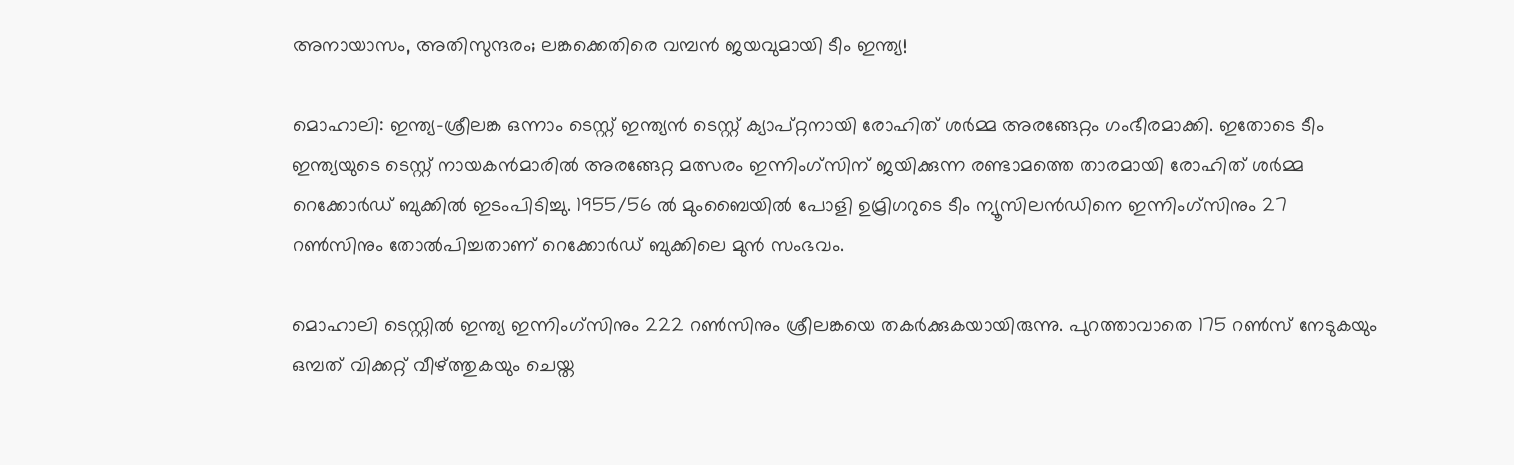അനായാസം, അതിസുന്ദരം; ലങ്കക്കെതിരെ വമ്പന്‍ ജയവുമായി ടീം ഇന്ത്യ!

മൊഹാലി: ഇന്ത്യ-ശ്രീലങ്ക ഒന്നാം ടെസ്റ്റ് ഇന്ത്യന്‍ ടെസ്റ്റ് ക്യാപ്റ്റനായി രോഹിത് ശര്‍മ്മ അരങ്ങേറ്റം ഗംഭീരമാക്കി. ഇതോടെ ടീം ഇന്ത്യയുടെ ടെസ്റ്റ് നായകന്‍മാരില്‍ അരങ്ങേറ്റ മത്സരം ഇന്നിംഗ്സിന് ജയിക്കുന്ന രണ്ടാമത്തെ താരമായി രോഹിത് ശര്‍മ്മ റെക്കോര്‍ഡ് ബുക്കില്‍ ഇടംപിടിച്ചു. 1955/56 ല്‍ മുംബൈയില്‍ പോളി ഉമ്രിഗറുടെ ടീം ന്യൂസിലന്‍ഡിനെ ഇന്നിംഗ്സിനും 27 റണ്‍സിനും തോല്‍പിച്ചതാണ് റെക്കോര്‍ഡ് ബുക്കിലെ മുന്‍ സംഭവം.

മൊഹാലി ടെസ്റ്റില്‍ ഇന്ത്യ ഇന്നിംഗ്സിനും 222 റണ്‍സിനും ശ്രീലങ്കയെ തകര്‍ക്കുകയായിരുന്നു. പുറത്താവാതെ 175 റണ്‍സ് നേടുകയും ഒമ്പത് വിക്കറ്റ് വീഴ്ത്തുകയും ചെയ്ത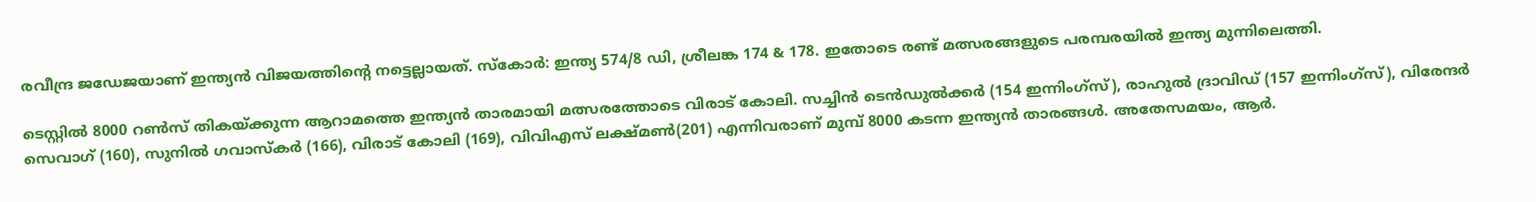രവീന്ദ്ര ജഡേജയാണ് ഇന്ത്യന്‍ വിജയത്തിന്റെ നട്ടെല്ലായത്. സ്‌കോര്‍: ഇന്ത്യ 574/8 ഡി, ശ്രീലങ്ക 174 & 178. ഇതോടെ രണ്ട് മത്സരങ്ങളുടെ പരമ്പരയില്‍ ഇന്ത്യ മുന്നിലെത്തി.

ടെസ്റ്റില്‍ 8000 റണ്‍സ് തികയ്ക്കുന്ന ആറാമത്തെ ഇന്ത്യന്‍ താരമായി മത്സരത്തോടെ വിരാട് കോലി. സച്ചിന്‍ ടെന്‍ഡുല്‍ക്കര്‍ (154 ഇന്നിംഗ്സ്), രാഹുല്‍ ദ്രാവിഡ് (157 ഇന്നിംഗ്സ്), വിരേന്ദര്‍ സെവാഗ് (160), സുനില്‍ ഗവാസ്‌കര്‍ (166), വിരാട് കോലി (169), വിവിഎസ് ലക്ഷ്മണ്‍(201) എന്നിവരാണ് മുമ്പ് 8000 കടന്ന ഇന്ത്യന്‍ താരങ്ങള്‍. അതേസമയം, ആര്‍.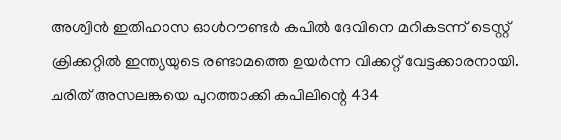അശ്വിന്‍ ഇതിഹാസ ഓള്‍റൗണ്ടര്‍ കപില്‍ ദേവിനെ മറികടന്ന് ടെസ്റ്റ് ക്രിക്കറ്റില്‍ ഇന്ത്യയുടെ രണ്ടാമത്തെ ഉയര്‍ന്ന വിക്കറ്റ് വേട്ടക്കാരനായി. ചരിത് അസലങ്കയെ പുറത്താക്കി കപിലിന്റെ 434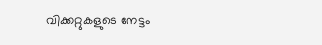വിക്കറ്റുകളുടെ നേട്ടം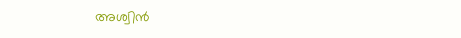അശ്വിന്‍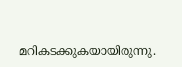മറികടക്കുകയായിരുന്നു.